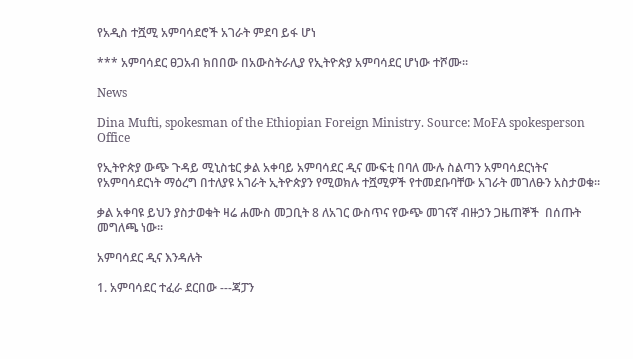የአዲስ ተሿሚ አምባሳደሮች አገራት ምደባ ይፋ ሆነ

*** አምባሳደር ፀጋአብ ክበበው በአውስትራሊያ የኢትዮጵያ አምባሳደር ሆነው ተሾሙ።

News

Dina Mufti, spokesman of the Ethiopian Foreign Ministry. Source: MoFA spokesperson Office

የኢትዮጵያ ውጭ ጉዳይ ሚኒስቴር ቃል አቀባይ አምባሳደር ዲና ሙፍቲ በባለ ሙሉ ስልጣን አምባሳደርነትና የአምባሳደርነት ማዕረግ በተለያዩ አገራት ኢትዮጵያን የሚወክሉ ተሿሚዎች የተመደቡባቸው አገራት መገለፁን አስታወቁ።

ቃል አቀባዩ ይህን ያስታወቁት ዛሬ ሐሙስ መጋቢት 8 ለአገር ውስጥና የውጭ መገናኛ ብዙኃን ጋዜጠኞች  በሰጡት መግለጫ ነው።

አምባሳደር ዲና እንዳሉት

1. አምባሳደር ተፈራ ደርበው ---ጃፓን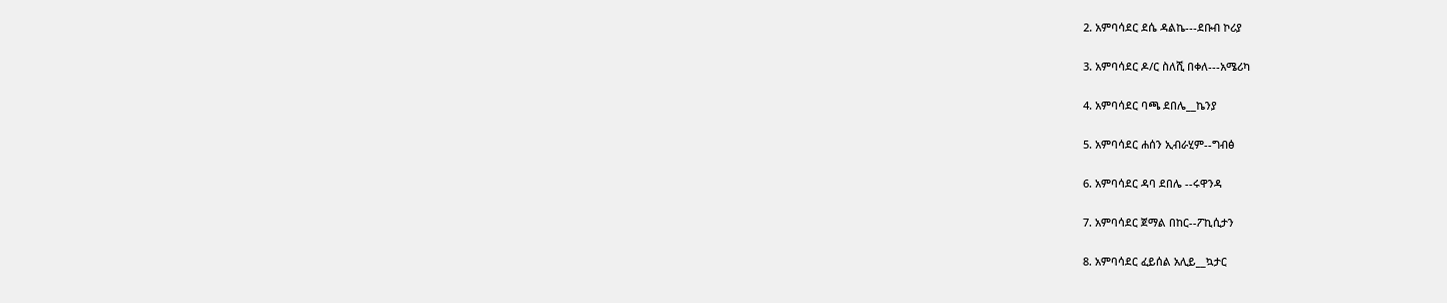2. አምባሳደር ደሴ ዳልኬ---ደቡብ ኮሪያ

3. አምባሳደር ዶ/ር ስለሺ በቀለ---አሜሪካ

4. አምባሳደር ባጫ ደበሌ__ኬንያ

5. አምባሳደር ሐሰን ኢብራሂም--ግብፅ

6. አምባሳደር ዳባ ደበሌ --ሩዋንዳ

7. አምባሳደር ጀማል በከር--ፖኪሲታን

8. አምባሳደር ፈይሰል አሊይ__ኳታር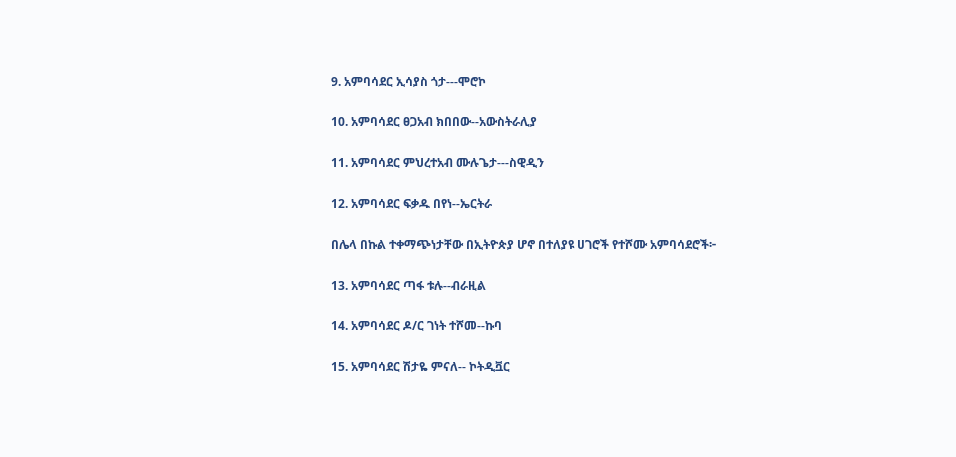9. አምባሳደር ኢሳያስ ጎታ---ሞሮኮ

10. አምባሳደር ፀጋአብ ክበበው--አውስትራሊያ

11. አምባሳደር ምህረተአብ ሙሉጌታ---ስዊዲን

12. አምባሳደር ፍቃዱ በየነ--ኤርትራ

በሌላ በኩል ተቀማጭነታቸው በኢትዮጵያ ሆኖ በተለያዩ ሀገሮች የተሾሙ አምባሳደሮች፦

13. አምባሳደር ጣፋ ቱሉ--ብራዚል

14. አምባሳደር ዶ/ር ገነት ተሾመ--ኩባ

15. አምባሳደር ሽታዬ ምናለ-- ኮትዲቯር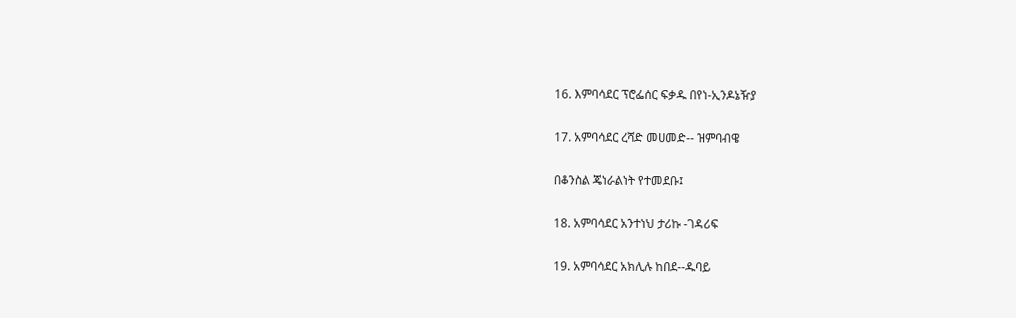16. እምባሳደር ፕሮፌሰር ፍቃዱ በየነ-ኢንዶኔዥያ

17. አምባሳደር ረሻድ መሀመድ-- ዝምባብዌ

በቆንስል ጄነራልነት የተመደቡ፤

18. አምባሳደር አንተነህ ታሪኩ -ገዳሪፍ

19. አምባሳደር አክሊሉ ከበደ--ዱባይ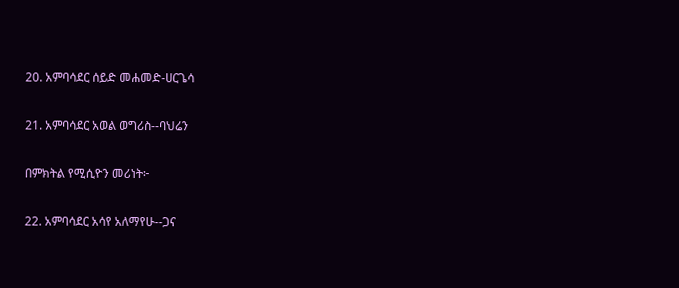20. አምባሳደር ሰይድ መሐመድ-ሀርጌሳ

21. አምባሳደር አወል ወግሪስ--ባህሬን

በምክትል የሚሲዮን መሪነት፦

22. አምባሳደር አሳየ አለማየሁ--ጋና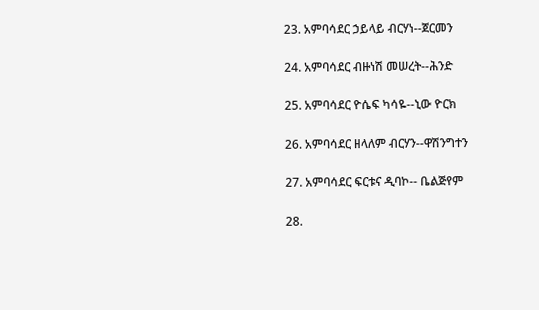23. አምባሳደር ኃይላይ ብርሃነ--ጀርመን

24. አምባሳደር ብዙነሽ መሠረት--ሕንድ

25. አምባሳደር ዮሴፍ ካሳዬ--ኒው ዮርክ

26. አምባሳደር ዘላለም ብርሃን--ዋሽንግተን

27. አምባሳደር ፍርቱና ዲባኮ-- ቤልጅየም

28.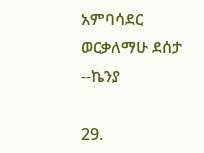አምባሳደር ወርቃለማሁ ደሰታ --ኬንያ

29.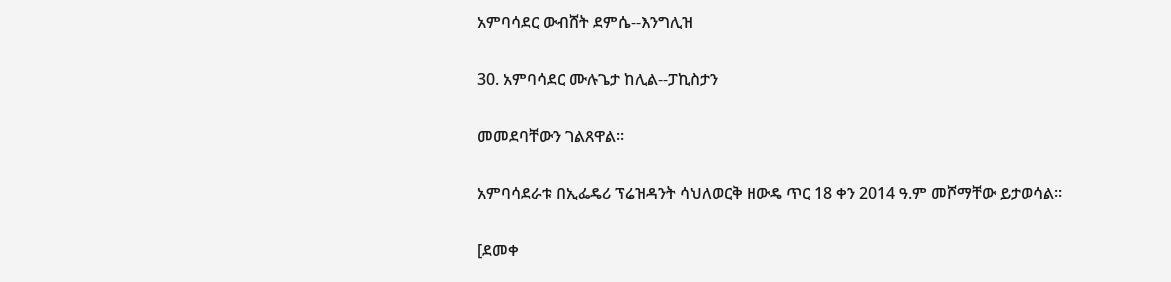አምባሳደር ውብሸት ደምሴ--እንግሊዝ

30. አምባሳደር ሙሉጌታ ከሊል--ፓኪስታን

መመደባቸውን ገልጸዋል።

አምባሳደራቱ በኢፌዴሪ ፕሬዝዳንት ሳህለወርቅ ዘውዴ ጥር 18 ቀን 2014 ዓ.ም መሾማቸው ይታወሳል።

[ደመቀ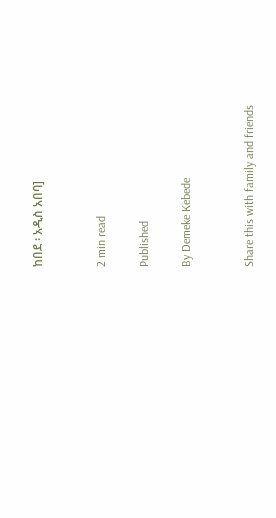ከበደ ፡ አዲስ አበባ]


2 min read

Published

By Demeke Kebede


Share this with family and friends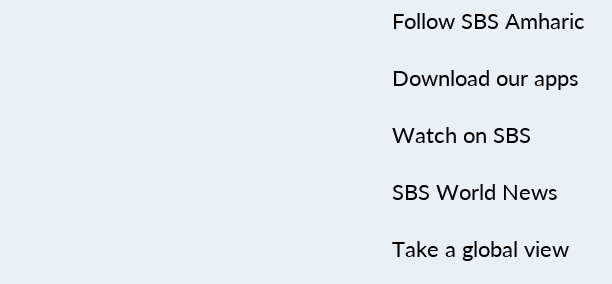Follow SBS Amharic

Download our apps

Watch on SBS

SBS World News

Take a global view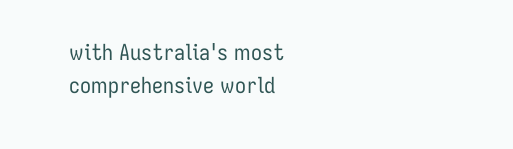with Australia's most comprehensive world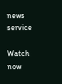news service

Watch now